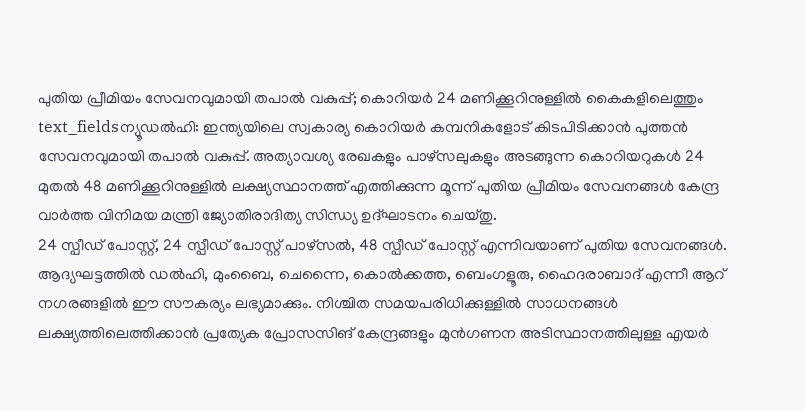പുതിയ പ്രീമിയം സേവനവുമായി തപാൽ വകുപ്പ്; കൊറിയർ 24 മണിക്കൂറിനുള്ളിൽ കൈകളിലെത്തും
text_fieldsന്യൂഡൽഹി: ഇന്ത്യയിലെ സ്വകാര്യ കൊറിയർ കമ്പനികളോട് കിടപിടിക്കാൻ പുത്തൻ സേവനവുമായി തപാൽ വകുപ്പ്. അത്യാവശ്യ രേഖകളും പാഴ്സലുകളും അടങ്ങുന്ന കൊറിയറുകൾ 24 മുതൽ 48 മണിക്കൂറിനുള്ളിൽ ലക്ഷ്യസ്ഥാനത്ത് എത്തിക്കുന്ന മൂന്ന് പുതിയ പ്രീമിയം സേവനങ്ങൾ കേന്ദ്ര വാർത്ത വിനിമയ മന്ത്രി ജ്യോതിരാദിത്യ സിന്ധ്യ ഉദ്ഘാടനം ചെയ്തു.
24 സ്പീഡ് പോസ്റ്റ്, 24 സ്പീഡ് പോസ്റ്റ് പാഴ്സൽ, 48 സ്പീഡ് പോസ്റ്റ് എന്നിവയാണ് പുതിയ സേവനങ്ങൾ.
ആദ്യഘട്ടത്തിൽ ഡൽഹി, മുംബൈ, ചെന്നൈ, കൊൽക്കത്ത, ബെംഗളൂരു, ഹൈദരാബാദ് എന്നീ ആറ് നഗരങ്ങളിൽ ഈ സൗകര്യം ലഭ്യമാക്കും. നിശ്ചിത സമയപരിധിക്കുള്ളിൽ സാധനങ്ങൾ ലക്ഷ്യത്തിലെത്തിക്കാൻ പ്രത്യേക പ്രോസസിങ് കേന്ദ്രങ്ങളും മുൻഗണന അടിസ്ഥാനത്തിലുള്ള എയർ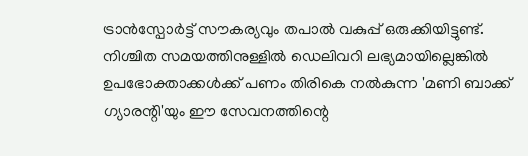ട്രാൻസ്പോർട്ട് സൗകര്യവും തപാൽ വകുപ്പ് ഒരുക്കിയിട്ടുണ്ട്.
നിശ്ചിത സമയത്തിനുള്ളിൽ ഡെലിവറി ലഭ്യമായില്ലെങ്കിൽ ഉപഭോക്താക്കൾക്ക് പണം തിരികെ നൽകുന്ന 'മണി ബാക്ക് ഗ്യാരന്റി'യും ഈ സേവനത്തിന്റെ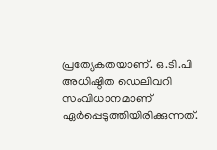പ്രത്യേകതയാണ്. ഒ.ടി.പി അധിഷ്ഠിത ഡെലിവറി സംവിധാനമാണ് ഏർപ്പെടുത്തിയിരിക്കുന്നത്.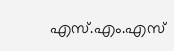എസ്.എം.എസ്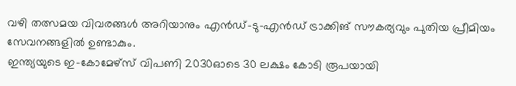വഴി തത്സമയ വിവരങ്ങൾ അറിയാനും എൻഡ്-ടു-എൻഡ് ട്രാക്കിങ് സൗകര്യവും പുതിയ പ്രീമിയം സേവനങ്ങളിൽ ഉണ്ടാകും.
ഇന്ത്യയുടെ ഇ-കോമേഴ്സ് വിപണി 2030ഓടെ 30 ലക്ഷം കോടി രൂപയായി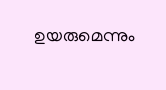ഉയരുമെന്നും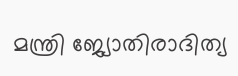മന്ത്രി ജ്യോതിരാദിത്യ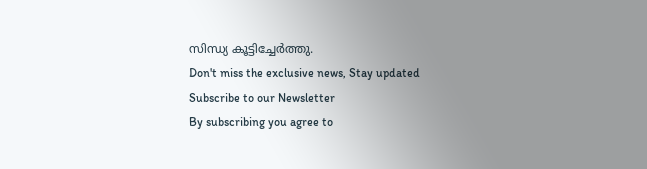സിന്ധ്യ കൂട്ടിച്ചേർത്തു.
Don't miss the exclusive news, Stay updated
Subscribe to our Newsletter
By subscribing you agree to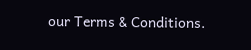our Terms & Conditions.